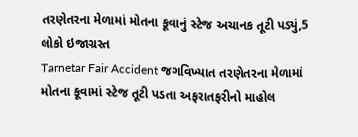તરણેતરના મેળામાં મોતના કૂવાનું સ્ટેજ અચાનક તૂટી પડ્યું,5 લોકો ઇજાગ્રસ્ત
Tarnetar Fair Accident જગવિખ્યાત તરણેતરના મેળામાં મોતના કૂવામાં સ્ટેજ તૂટી પડતા અફરાતફરીનો માહોલ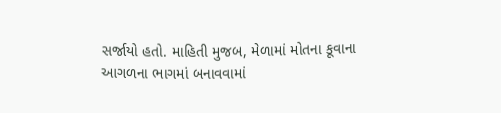સર્જાયો હતો. માહિતી મુજબ, મેળામાં મોતના કૂવાના આગળના ભાગમાં બનાવવામાં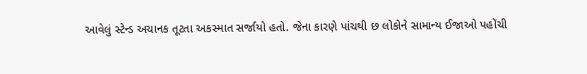આવેલું સ્ટેન્ડ અચાનક તૂટતા અકસ્માત સર્જાયો હતો. જેના કારણે પાંચથી છ લોકોને સામાન્ય ઈજાઓ પહોંચી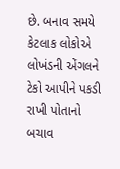છે. બનાવ સમયે કેટલાક લોકોએ લોખંડની એંગલને ટેકો આપીને પકડી રાખી પોતાનો બચાવ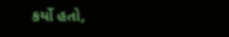કર્યો હતો,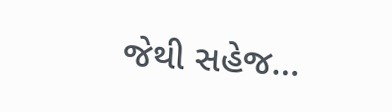જેથી સહેજ…